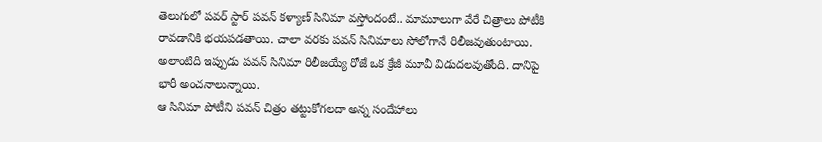తెలుగులో పవర్ స్టార్ పవన్ కళ్యాణ్ సినిమా వస్తోందంటే.. మామూలుగా వేరే చిత్రాలు పోటీకి రావడానికి భయపడతాయి. చాలా వరకు పవన్ సినిమాలు సోలోగానే రిలీజవుతుంటాయి. అలాంటిది ఇప్పుడు పవన్ సినిమా రిలీజయ్యే రోజే ఒక క్రేజీ మూవీ విడుదలవుతోంది. దానిపై భారీ అంచనాలున్నాయి.
ఆ సినిమా పోటీని పవన్ చిత్రం తట్టుకోగలదా అన్న సందేహాలు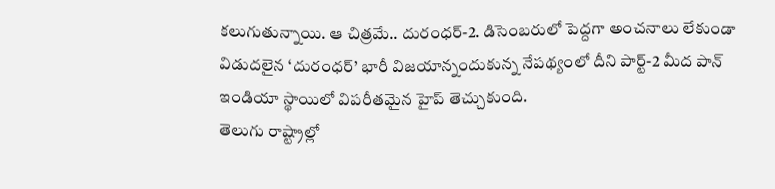కలుగుతున్నాయి. ఆ చిత్రమే.. దురంధర్-2. డిసెంబరులో పెద్దగా అంచనాలు లేకుండా విడుదలైన ‘దురంధర్’ భారీ విజయాన్నందుకున్న నేపథ్యంలో దీని పార్ట్-2 మీద పాన్ ఇండియా స్థాయిలో విపరీతమైన హైప్ తెచ్చుకుంది.
తెలుగు రాష్ట్రాల్లో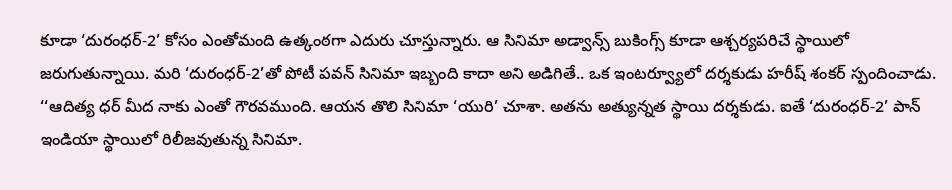కూడా ‘దురంధర్-2’ కోసం ఎంతోమంది ఉత్కంఠగా ఎదురు చూస్తున్నారు. ఆ సినిమా అడ్వాన్స్ బుకింగ్స్ కూడా ఆశ్చర్యపరిచే స్థాయిలో జరుగుతున్నాయి. మరి ‘దురంధర్-2’తో పోటీ పవన్ సినిమా ఇబ్బంది కాదా అని అడిగితే.. ఒక ఇంటర్వ్యూలో దర్శకుడు హరీష్ శంకర్ స్పందించాడు.
‘‘ఆదిత్య ధర్ మీద నాకు ఎంతో గౌరవముంది. ఆయన తొలి సినిమా ‘యురి’ చూశా. అతను అత్యున్నత స్థాయి దర్శకుడు. ఐతే ‘దురంధర్-2’ పాన్ ఇండియా స్థాయిలో రిలీజవుతున్న సినిమా.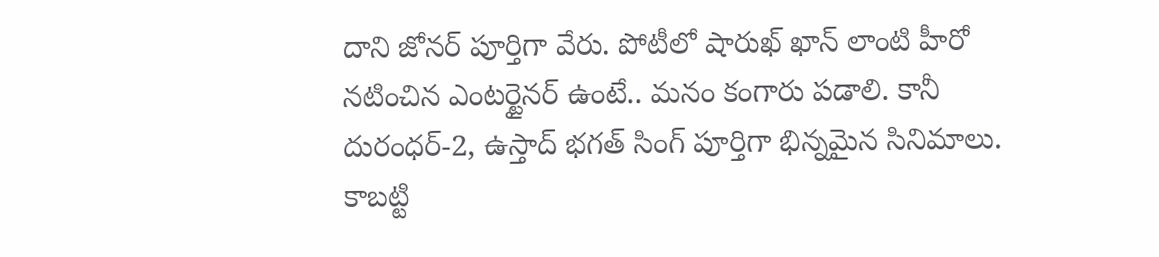దాని జోనర్ పూర్తిగా వేరు. పోటీలో షారుఖ్ ఖాన్ లాంటి హీరో నటించిన ఎంటర్టైనర్ ఉంటే.. మనం కంగారు పడాలి. కానీ దురంధర్-2, ఉస్తాద్ భగత్ సింగ్ పూర్తిగా భిన్నమైన సినిమాలు. కాబట్టి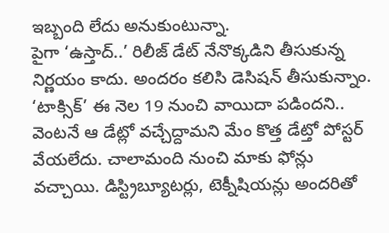ఇబ్బంది లేదు అనుకుంటున్నా.
పైగా ‘ఉస్తాద్..’ రిలీజ్ డేట్ నేనొక్కడిని తీసుకున్న నిర్ణయం కాదు. అందరం కలిసి డెసిషన్ తీసుకున్నాం. ‘టాక్సిక్’ ఈ నెల 19 నుంచి వాయిదా పడిందని.. వెంటనే ఆ డేట్లో వచ్చేద్దామని మేం కొత్త డేట్తో పోస్టర్ వేయలేదు. చాలామంది నుంచి మాకు ఫోన్లు వచ్చాయి. డిస్ట్రిబ్యూటర్లు, టెక్నీషియన్లు అందరితో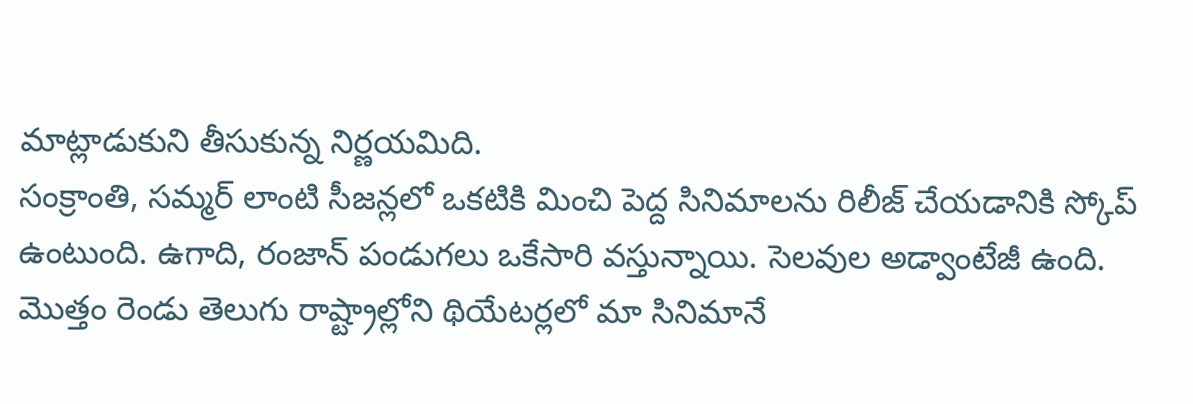మాట్లాడుకుని తీసుకున్న నిర్ణయమిది.
సంక్రాంతి, సమ్మర్ లాంటి సీజన్లలో ఒకటికి మించి పెద్ద సినిమాలను రిలీజ్ చేయడానికి స్కోప్ ఉంటుంది. ఉగాది, రంజాన్ పండుగలు ఒకేసారి వస్తున్నాయి. సెలవుల అడ్వాంటేజీ ఉంది. మొత్తం రెండు తెలుగు రాష్ట్రాల్లోని థియేటర్లలో మా సినిమానే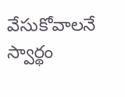వేసుకోవాలనే స్వార్థం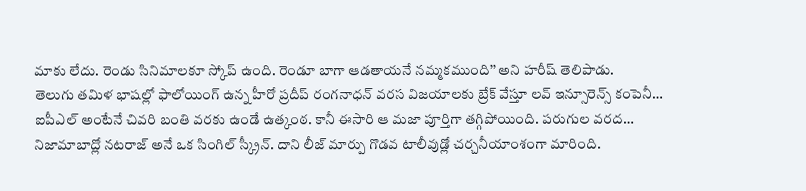మాకు లేదు. రెండు సినిమాలకూ స్కోప్ ఉంది. రెండూ బాగా ఆడతాయనే నమ్మకముంది’’ అని హరీష్ తెలిపాడు.
తెలుగు తమిళ భాషల్లో ఫాలోయింగ్ ఉన్న హీరో ప్రదీప్ రంగనాధన్ వరస విజయాలకు బ్రేక్ వేస్తూ లవ్ ఇన్సూరెన్స్ కంపెనీ…
ఐపీఎల్ అంటేనే చివరి బంతి వరకు ఉండే ఉత్కంఠ. కానీ ఈసారి ఆ మజా పూర్తిగా తగ్గిపోయింది. పరుగుల వరద…
నిజామాబాద్లో నటరాజ్ అనే ఒక సింగిల్ స్క్రీన్. దాని లీజ్ మార్పు గొడవ టాలీవుడ్లో చర్చనీయాంశంగా మారింది.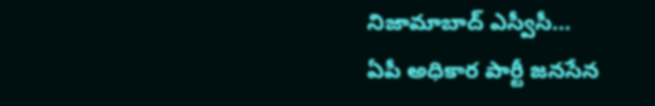నిజామాబాద్ ఎస్వీసీ…
ఏపీ అధికార పార్టీ జనసేన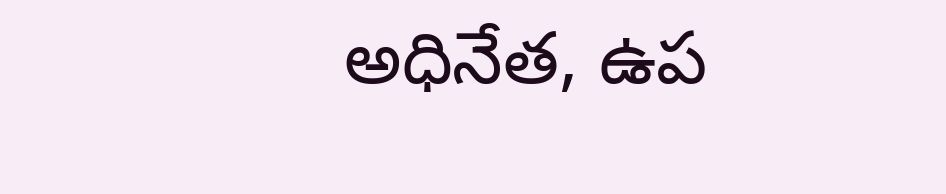అధినేత, ఉప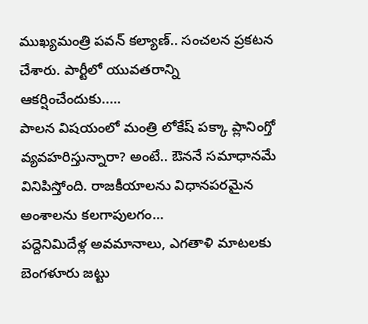ముఖ్యమంత్రి పవన్ కల్యాణ్.. సంచలన ప్రకటన చేశారు. పార్టీలో యువతరాన్ని ఆకర్షించేందుకు..…
పాలన విషయంలో మంత్రి లోకేష్ పక్కా ప్లానింగ్తో వ్యవహరిస్తున్నారా? అంటే.. ఔననే సమాధానమే వినిపిస్తోంది. రాజకీయాలను విధానపరమైన అంశాలను కలగాపులగం…
పద్దెనిమిదేళ్ల అవమానాలు, ఎగతాళి మాటలకు బెంగళూరు జట్టు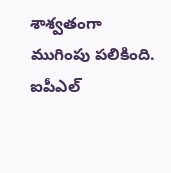శాశ్వతంగా ముగింపు పలికింది. ఐపీఎల్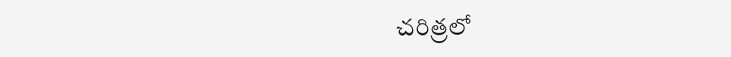చరిత్రలో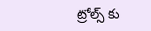ట్రోల్స్ కు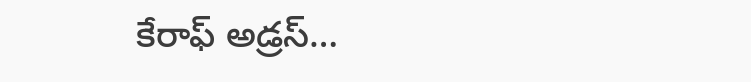కేరాఫ్ అడ్రస్…